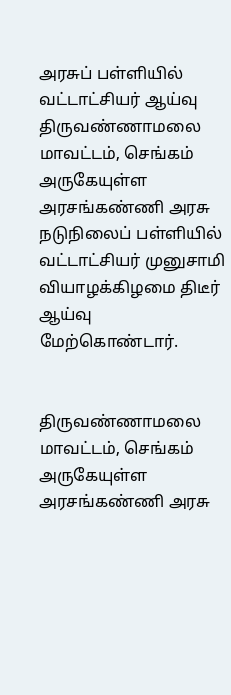அரசுப் பள்ளியில் வட்டாட்சியர் ஆய்வு
திருவண்ணாமலை மாவட்டம், செங்கம் அருகேயுள்ள அரசங்கண்ணி அரசு நடுநிலைப் பள்ளியில் வட்டாட்சியர் முனுசாமி வியாழக்கிழமை திடீர் ஆய்வு மேற்கொண்டார்.


திருவண்ணாமலை மாவட்டம், செங்கம் அருகேயுள்ள அரசங்கண்ணி அரசு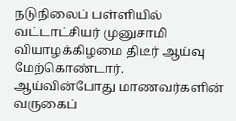நடுநிலைப் பள்ளியில் வட்டாட்சியர் முனுசாமி வியாழக்கிழமை திடீர் ஆய்வு மேற்கொண்டார்.
ஆய்வின்போது மாணவர்களின் வருகைப்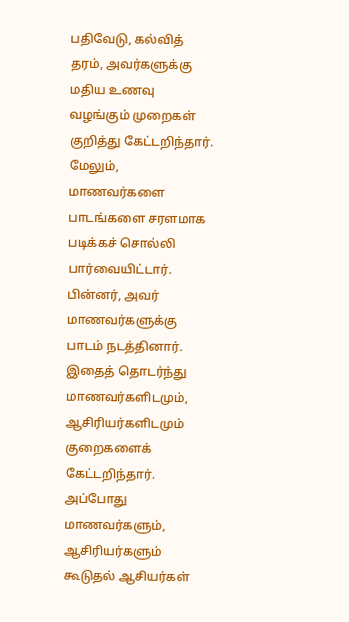பதிவேடு, கல்வித் தரம், அவர்களுக்கு மதிய உணவு வழங்கும் முறைகள் குறித்து கேட்டறிந்தார். மேலும், மாணவர்களை பாடங்களை சரளமாக படிக்கச் சொல்லி பார்வையிட்டார். பின்னர், அவர் மாணவர்களுக்கு பாடம் நடத்தினார்.
இதைத் தொடர்ந்து மாணவர்களிடமும், ஆசிரியர்களிடமும் குறைகளைக் கேட்டறிந்தார். அப்போது மாணவர்களும், ஆசிரியர்களும் கூடுதல் ஆசியர்கள்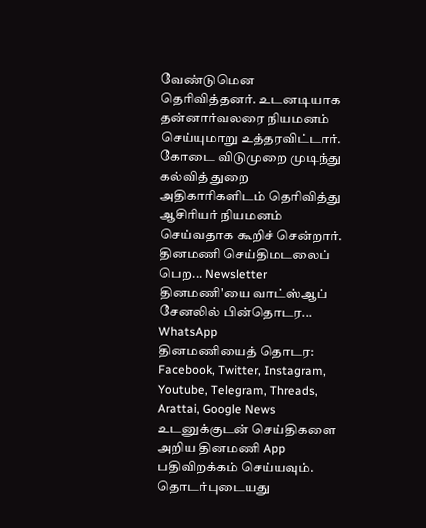வேண்டுமென தெரிவித்தனர். உடனடியாக தன்னார்வலரை நியமனம் செய்யுமாறு உத்தரவிட்டார்.
கோடை விடுமுறை முடிந்து கல்வித் துறை அதிகாரிகளிடம் தெரிவித்து ஆசிரியர் நியமனம் செய்வதாக கூறிச் சென்றார்.
தினமணி செய்திமடலைப் பெற... Newsletter
தினமணி'யை வாட்ஸ்ஆப் சேனலில் பின்தொடர... WhatsApp
தினமணியைத் தொடர: Facebook, Twitter, Instagram, Youtube, Telegram, Threads, Arattai, Google News
உடனுக்குடன் செய்திகளை அறிய தினமணி App பதிவிறக்கம் செய்யவும்.
தொடர்புடையது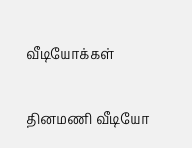வீடியோக்கள்

தினமணி வீடியோ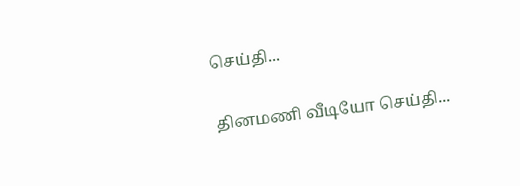செய்தி...

தினமணி வீடியோ செய்தி...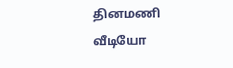தினமணி வீடியோ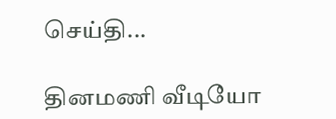செய்தி...

தினமணி வீடியோ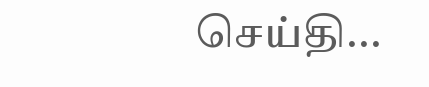செய்தி...